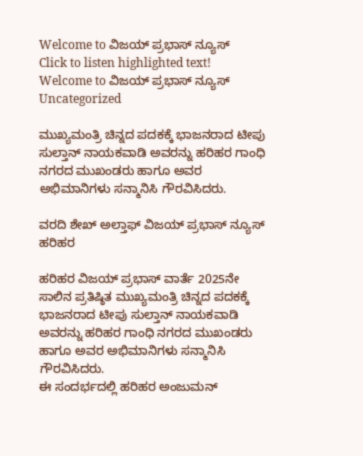Welcome to ವಿಜಯ್ ಪ್ರಭಾಸ್ ನ್ಯೂಸ್   Click to listen highlighted text! Welcome to ವಿಜಯ್ ಪ್ರಭಾಸ್ ನ್ಯೂಸ್
Uncategorized

ಮುಖ್ಯಮಂತ್ರಿ ಚಿನ್ನದ ಪದಕಕ್ಕೆ ಭಾಜನರಾದ ಟೀಪು ಸುಲ್ತಾನ್ ನಾಯಕವಾಡಿ ಅವರನ್ನು ಹರಿಹರ ಗಾಂಧಿ ನಗರದ ಮುಖಂಡರು ಹಾಗೂ ಅವರ ಅಭಿಮಾನಿಗಳು ಸನ್ಮಾನಿಸಿ ಗೌರವಿಸಿದರು.

ವರದಿ ಶೇಖ್ ಅಲ್ತಾಫ್ ವಿಜಯ್ ಪ್ರಭಾಸ್ ನ್ಯೂಸ್ ಹರಿಹರ

ಹರಿಹರ ವಿಜಯ್ ಪ್ರಭಾಸ್ ವಾರ್ತೆ 2025ನೇ ಸಾಲಿನ ಪ್ರತಿಷ್ಠಿತ ಮುಖ್ಯಮಂತ್ರಿ ಚಿನ್ನದ ಪದಕಕ್ಕೆ ಭಾಜನರಾದ ಟೀಪು ಸುಲ್ತಾನ್ ನಾಯಕವಾಡಿ ಅವರನ್ನು ಹರಿಹರ ಗಾಂಧಿ ನಗರದ ಮುಖಂಡರು ಹಾಗೂ ಅವರ ಅಭಿಮಾನಿಗಳು ಸನ್ಮಾನಿಸಿ ಗೌರವಿಸಿದರು.
ಈ ಸಂದರ್ಭದಲ್ಲಿ ಹರಿಹರ ಅಂಜುಮನ್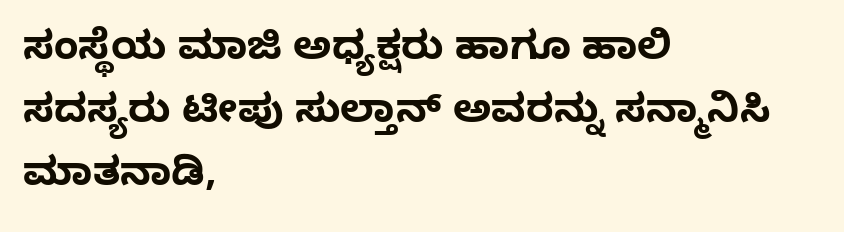ಸಂಸ್ಥೆಯ ಮಾಜಿ ಅಧ್ಯಕ್ಷರು ಹಾಗೂ ಹಾಲಿ ಸದಸ್ಯರು ಟೀಪು ಸುಲ್ತಾನ್ ಅವರನ್ನು ಸನ್ಮಾನಿಸಿ ಮಾತನಾಡಿ,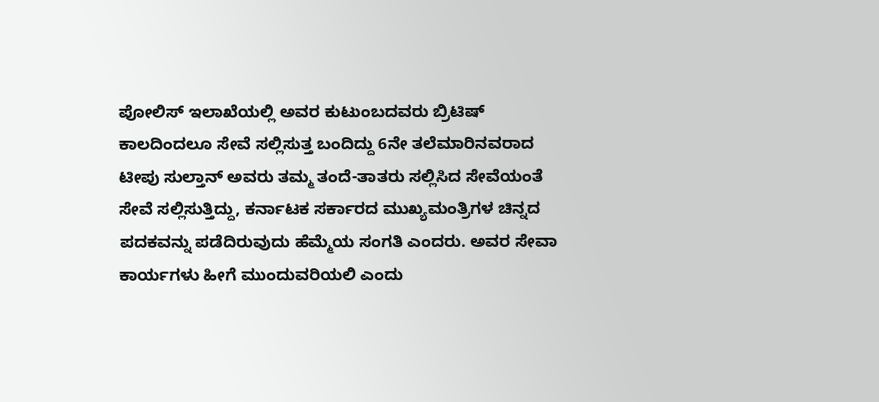ಪೋಲಿಸ್ ಇಲಾಖೆಯಲ್ಲಿ ಅವರ ಕುಟುಂಬದವರು ಬ್ರಿಟಿಷ್ ಕಾಲದಿಂದಲೂ ಸೇವೆ ಸಲ್ಲಿಸುತ್ತ ಬಂದಿದ್ದು 6ನೇ ತಲೆಮಾರಿನವರಾದ ಟೀಪು ಸುಲ್ತಾನ್ ಅವರು ತಮ್ಮ ತಂದೆ-ತಾತರು ಸಲ್ಲಿಸಿದ ಸೇವೆಯಂತೆ ಸೇವೆ ಸಲ್ಲಿಸುತ್ತಿದ್ದು, ಕರ್ನಾಟಕ ಸರ್ಕಾರದ ಮುಖ್ಯಮಂತ್ರಿಗಳ ಚಿನ್ನದ ಪದಕವನ್ನು ಪಡೆದಿರುವುದು ಹೆಮ್ಮೆಯ ಸಂಗತಿ ಎಂದರು. ಅವರ ಸೇವಾ ಕಾರ್ಯಗಳು ಹೀಗೆ ಮುಂದುವರಿಯಲಿ ಎಂದು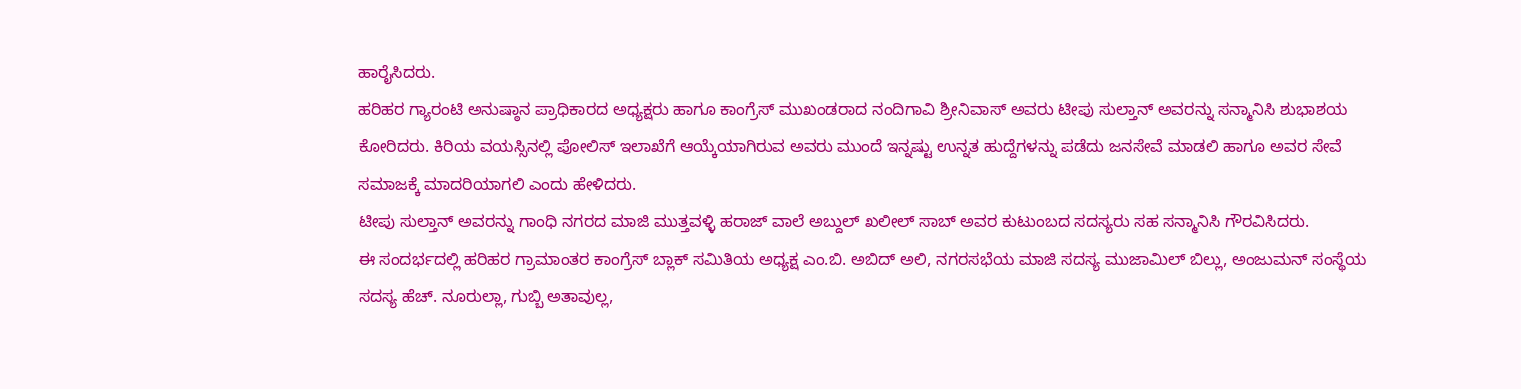ಹಾರೈಸಿದರು.
ಹರಿಹರ ಗ್ಯಾರಂಟಿ ಅನುಷ್ಠಾನ ಪ್ರಾಧಿಕಾರದ ಅಧ್ಯಕ್ಷರು ಹಾಗೂ ಕಾಂಗ್ರೆಸ್ ಮುಖಂಡರಾದ ನಂದಿಗಾವಿ ಶ್ರೀನಿವಾಸ್ ಅವರು ಟೀಪು ಸುಲ್ತಾನ್ ಅವರನ್ನು ಸನ್ಮಾನಿಸಿ ಶುಭಾಶಯ ಕೋರಿದರು. ಕಿರಿಯ ವಯಸ್ಸಿನಲ್ಲಿ ಪೋಲಿಸ್ ಇಲಾಖೆಗೆ ಆಯ್ಕೆಯಾಗಿರುವ ಅವರು ಮುಂದೆ ಇನ್ನಷ್ಟು ಉನ್ನತ ಹುದ್ದೆಗಳನ್ನು ಪಡೆದು ಜನಸೇವೆ ಮಾಡಲಿ ಹಾಗೂ ಅವರ ಸೇವೆ ಸಮಾಜಕ್ಕೆ ಮಾದರಿಯಾಗಲಿ ಎಂದು ಹೇಳಿದರು.
ಟೀಪು ಸುಲ್ತಾನ್ ಅವರನ್ನು ಗಾಂಧಿ ನಗರದ ಮಾಜಿ ಮುತ್ತವಳ್ಳಿ ಹರಾಜ್ ವಾಲೆ ಅಬ್ದುಲ್ ಖಲೀಲ್ ಸಾಬ್ ಅವರ ಕುಟುಂಬದ ಸದಸ್ಯರು ಸಹ ಸನ್ಮಾನಿಸಿ ಗೌರವಿಸಿದರು.
ಈ ಸಂದರ್ಭದಲ್ಲಿ ಹರಿಹರ ಗ್ರಾಮಾಂತರ ಕಾಂಗ್ರೆಸ್ ಬ್ಲಾಕ್ ಸಮಿತಿಯ ಅಧ್ಯಕ್ಷ ಎಂ.ಬಿ. ಅಬಿದ್ ಅಲಿ, ನಗರಸಭೆಯ ಮಾಜಿ ಸದಸ್ಯ ಮುಜಾಮಿಲ್ ಬಿಲ್ಲು, ಅಂಜುಮನ್ ಸಂಸ್ಥೆಯ ಸದಸ್ಯ ಹೆಚ್. ನೂರುಲ್ಲಾ, ಗುಬ್ಬಿ ಅತಾವುಲ್ಲ,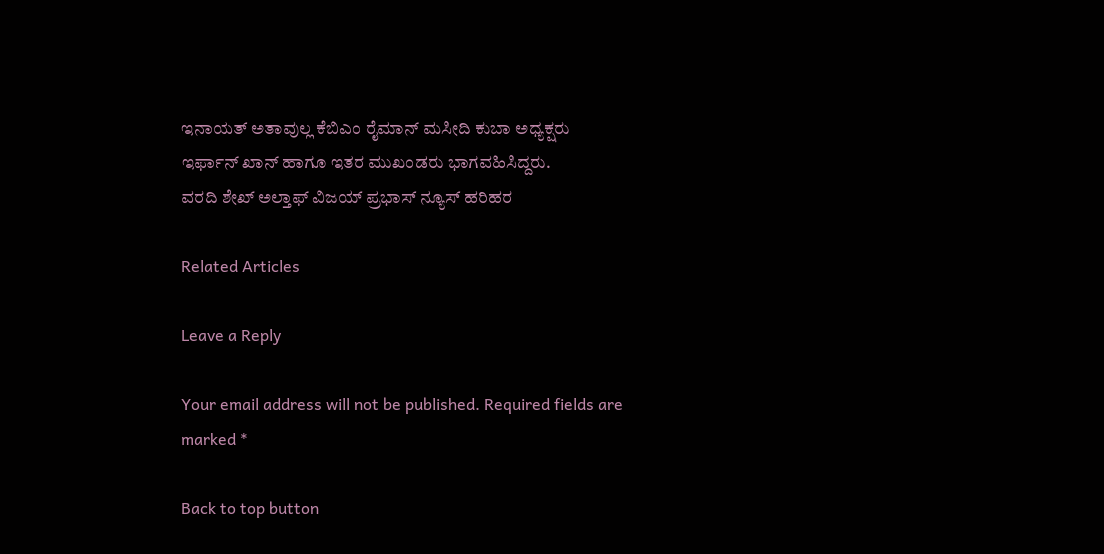ಇನಾಯತ್ ಅತಾವುಲ್ಲ ಕೆಬಿಎಂ ರೈಮಾನ್ ಮಸೀದಿ ಕುಬಾ ಅಧ್ಯಕ್ಷರು ಇರ್ಫಾನ್ ಖಾನ್ ಹಾಗೂ ಇತರ ಮುಖಂಡರು ಭಾಗವಹಿಸಿದ್ದರು.
ವರದಿ ಶೇಖ್ ಅಲ್ತಾಫ್ ವಿಜಯ್ ಪ್ರಭಾಸ್ ನ್ಯೂಸ್ ಹರಿಹರ

Related Articles

Leave a Reply

Your email address will not be published. Required fields are marked *

Back to top button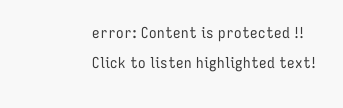error: Content is protected !!
Click to listen highlighted text!